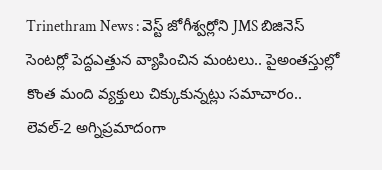Trinethram News : వెస్ట్ జోగీశ్వర్లోని JMS బిజినెస్ సెంటర్లో పెద్దఎత్తున వ్యాపించిన మంటలు.. పైఅంతస్తుల్లో కొంత మంది వ్యక్తులు చిక్కుకున్నట్లు సమాచారం.. లెవల్-2 అగ్నిప్రమాదంగా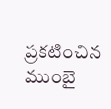ప్రకటించిన ముంబై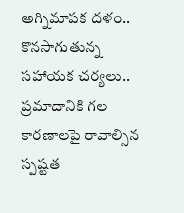అగ్నిమాపక దళం.. కొనసాగుతున్న సహాయక చర్యలు.. ప్రమాదానికి గల కారణాలపై రావాల్సిన స్పష్టత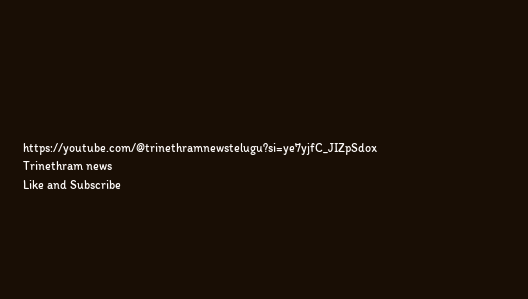https://youtube.com/@trinethramnewstelugu?si=ye7yjfC_JIZpSdox
Trinethram news
Like and Subscribe